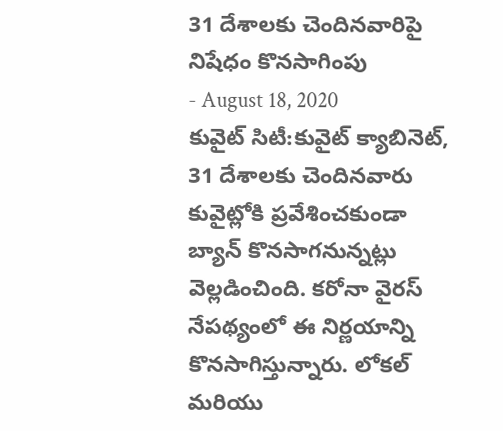31 దేశాలకు చెందినవారిపై నిషేధం కొనసాగింపు
- August 18, 2020
కువైట్ సిటీ:కువైట్ క్యాబినెట్, 31 దేశాలకు చెందినవారు కువైట్లోకి ప్రవేశించకుండా బ్యాన్ కొనసాగనున్నట్లు వెల్లడించింది. కరోనా వైరస్ నేపథ్యంలో ఈ నిర్ణయాన్ని కొనసాగిస్తున్నారు. లోకల్ మరియు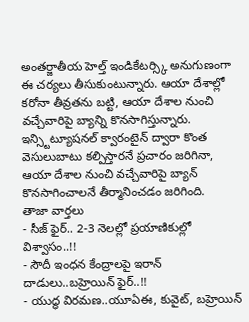అంతర్జాతీయ హెల్త్ ఇండికేటర్స్కి అనుగుణంగా ఈ చర్యలు తీసుకుంటున్నారు. ఆయా దేశాల్లో కరోనా తీవ్రతను బట్టి, ఆయా దేశాల నుంచి వచ్చేవారిపై బ్యాన్ని కొనసాగిస్తున్నారు. ఇన్స్టిట్యూషనల్ క్వారంటైన్ ద్వారా కొంత వెసులుబాటు కల్పిస్తారనే ప్రచారం జరిగినా, ఆయా దేశాల నుంచి వచ్చేవారిపై బ్యాన్ కొనసాగించాలనే తీర్మానించడం జరిగింది.
తాజా వార్తలు
- సీజ్ ఫైర్.. 2-3 నెలల్లో ప్రయాణికుల్లో విశ్వాసం..!!
- సౌదీ ఇంధన కేంద్రాలపై ఇరాన్ దాడులు..బహ్రెయిన్ ఫైర్..!!
- యుద్ధ విరమణ..యూఏఈ, కువైట్, బహ్రెయిన్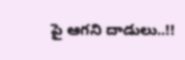పై ఆగని దాడులు..!!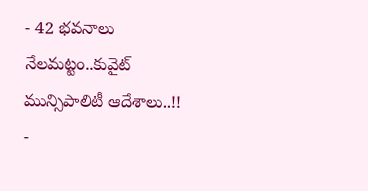- 42 భవనాలు నేలమట్టం..కువైట్ మున్సిపాలిటీ ఆదేశాలు..!!
-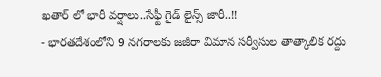ఖతార్ లో భారీ వర్షాలు..సేఫ్టీ గైడ్ లైన్స్ జారీ..!!
- భారతదేశంలోని 9 నగరాలకు జజీరా విమాన సర్వీసుల తాత్కాలిక రద్దు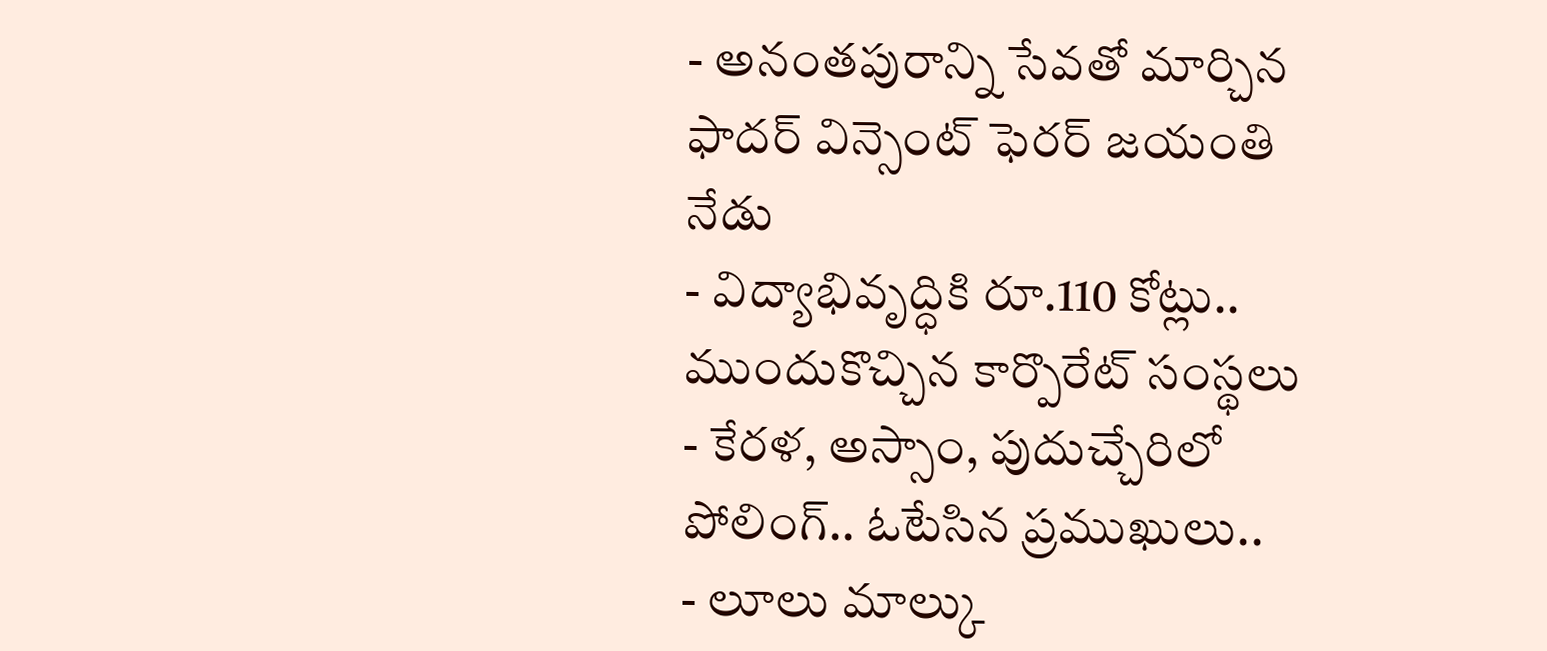- అనంతపురాన్ని సేవతో మార్చిన ఫాదర్ విన్సెంట్ ఫెరర్ జయంతి నేడు
- విద్యాభివృద్ధికి రూ.110 కోట్లు.. ముందుకొచ్చిన కార్పొరేట్ సంస్థలు
- కేరళ, అస్సాం, పుదుచ్చేరిలో పోలింగ్.. ఓటేసిన ప్రముఖులు..
- లూలు మాల్కు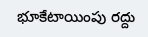భూకేటాయింపు రద్దు